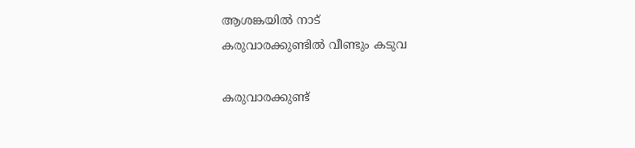ആശങ്കയിൽ നാട്
കരുവാരക്കുണ്ടിൽ വീണ്ടും കടുവ

കരുവാരക്കുണ്ട്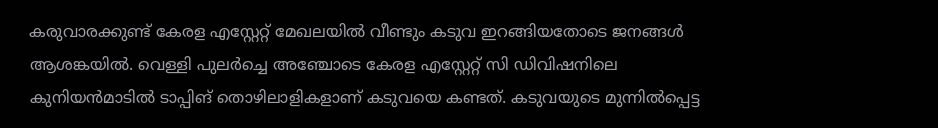കരുവാരക്കുണ്ട് കേരള എസ്റ്റേറ്റ് മേഖലയിൽ വീണ്ടും കടുവ ഇറങ്ങിയതോടെ ജനങ്ങൾ ആശങ്കയിൽ. വെള്ളി പുലർച്ചെ അഞ്ചോടെ കേരള എസ്റ്റേറ്റ് സി ഡിവിഷനിലെ കുനിയൻമാടിൽ ടാപ്പിങ് തൊഴിലാളികളാണ് കടുവയെ കണ്ടത്. കടുവയുടെ മുന്നിൽപ്പെട്ട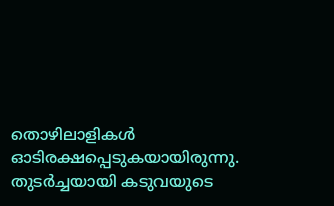തൊഴിലാളികൾ ഓടിരക്ഷപ്പെടുകയായിരുന്നു. തുടർച്ചയായി കടുവയുടെ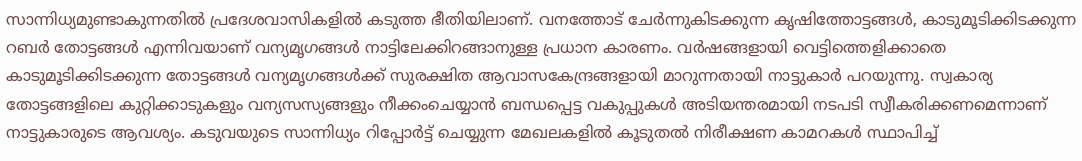സാന്നിധ്യമുണ്ടാകുന്നതിൽ പ്രദേശവാസികളിൽ കടുത്ത ഭീതിയിലാണ്. വനത്തോട് ചേർന്നുകിടക്കുന്ന കൃഷിത്തോട്ടങ്ങൾ, കാടുമൂടിക്കിടക്കുന്ന റബർ തോട്ടങ്ങൾ എന്നിവയാണ് വന്യമൃഗങ്ങൾ നാട്ടിലേക്കിറങ്ങാനുള്ള പ്രധാന കാരണം. വർഷങ്ങളായി വെട്ടിത്തെളിക്കാതെ കാടുമൂടിക്കിടക്കുന്ന തോട്ടങ്ങൾ വന്യമൃഗങ്ങൾക്ക് സുരക്ഷിത ആവാസകേന്ദ്രങ്ങളായി മാറുന്നതായി നാട്ടുകാർ പറയുന്നു. സ്വകാര്യ തോട്ടങ്ങളിലെ കുറ്റിക്കാടുകളും വന്യസസ്യങ്ങളും നീക്കംചെയ്യാൻ ബന്ധപ്പെട്ട വകുപ്പുകൾ അടിയന്തരമായി നടപടി സ്വീകരിക്കണമെന്നാണ് നാട്ടുകാരുടെ ആവശ്യം. കടുവയുടെ സാന്നിധ്യം റിപ്പോർട്ട് ചെയ്യുന്ന മേഖലകളിൽ കൂടുതൽ നിരീക്ഷണ കാമറകൾ സ്ഥാപിച്ച്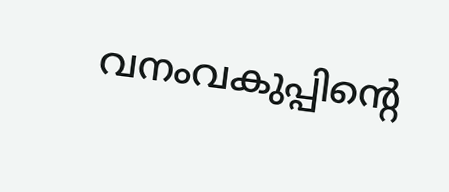വനംവകുപ്പിന്റെ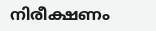നിരീക്ഷണം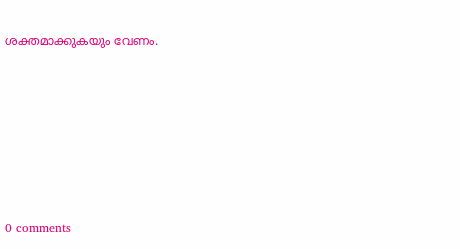ശക്തമാക്കുകയും വേണം.











0 comments